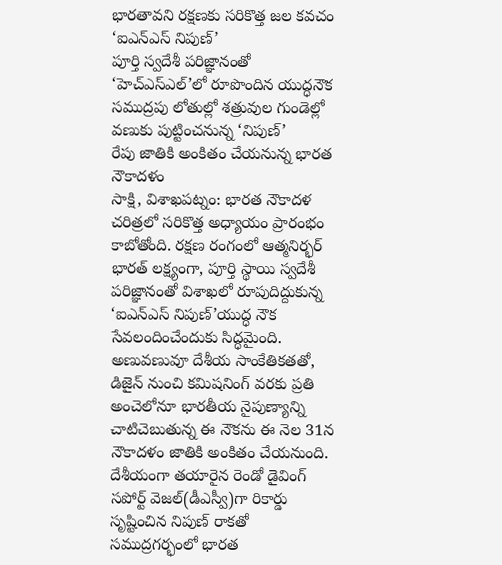భారతావని రక్షణకు సరికొత్త జల కవచం ‘ఐఎన్ఎస్ నిపుణ్’
పూర్తి స్వదేశీ పరిజ్ఞానంతో ‘హెచ్ఎస్ఎల్’లో రూపొందిన యుద్ధనౌక
సముద్రపు లోతుల్లో శత్రువుల గుండెల్లో వణుకు పుట్టించనున్న ‘నిపుణ్’
రేపు జాతికి అంకితం చేయనున్న భారత నౌకాదళం
సాక్షి, విశాఖపట్నం: భారత నౌకాదళ చరిత్రలో సరికొత్త అధ్యాయం ప్రారంభం కాబోతోంది. రక్షణ రంగంలో ఆత్మనిర్భర్ భారత్ లక్ష్యంగా, పూర్తి స్థాయి స్వదేశీ పరిజ్ఞానంతో విశాఖలో రూపుదిద్దుకున్న ‘ఐఎన్ఎస్ నిపుణ్’యుద్ధ నౌక సేవలందించేందుకు సిద్ధమైంది. అణువణువూ దేశీయ సాంకేతికతతో, డిజైన్ నుంచి కమిషనింగ్ వరకు ప్రతి అంచెలోనూ భారతీయ నైపుణ్యాన్ని చాటిచెబుతున్న ఈ నౌకను ఈ నెల 31న నౌకాదళం జాతికి అంకితం చేయనుంది.
దేశీయంగా తయారైన రెండో డైవింగ్ సపోర్ట్ వెజల్(డీఎస్వీ)గా రికార్డు సృష్టించిన నిపుణ్ రాకతో సముద్రగర్భంలో భారత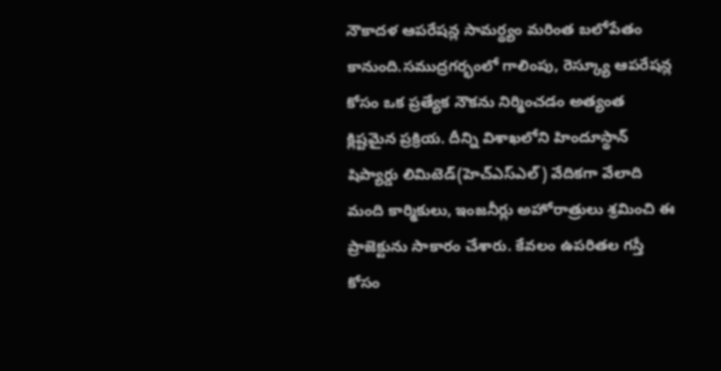నౌకాదళ ఆపరేషన్ల సామర్థ్యం మరింత బలోపేతం కానుంది.సముద్రగర్భంలో గాలింపు, రెస్క్యూ ఆపరేషన్ల కోసం ఒక ప్రత్యేక నౌకను నిర్మించడం అత్యంత క్లిష్టమైన ప్రక్రియ. దీన్ని విశాఖలోని హిందూస్థాన్ షిప్యార్డు లిమిటెడ్(హెచ్ఎస్ఎల్) వేదికగా వేలాది మంది కార్మికులు, ఇంజనీర్లు అహోరాత్రులు శ్రమించి ఈ ప్రాజెక్టును సాకారం చేశారు. కేవలం ఉపరితల గస్తీ కోసం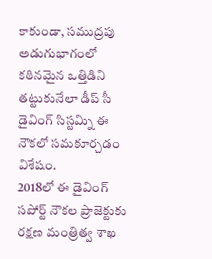కాకుండా, సముద్రపు అడుగుభాగంలో కఠినమైన ఒత్తిడిని తట్టుకునేలా డీప్ సీ డైవింగ్ సిస్టమ్ని ఈ నౌకలో సమకూర్చడం విశేషం.
2018లో ఈ డైవింగ్ సపోర్ట్ నౌకల ప్రాజెక్టుకు రక్షణ మంత్రిత్వ శాఖ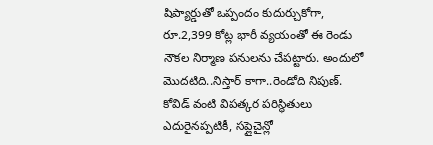షిప్యార్డుతో ఒప్పందం కుదుర్చుకోగా, రూ.2,399 కోట్ల భారీ వ్యయంతో ఈ రెండు నౌకల నిర్మాణ పనులను చేపట్టారు. అందులో మొదటిది..నిస్తార్ కాగా..రెండోది నిపుణ్. కోవిడ్ వంటి విపత్కర పరిస్థితులు ఎదురైనప్పటికీ, సప్లైచైన్లో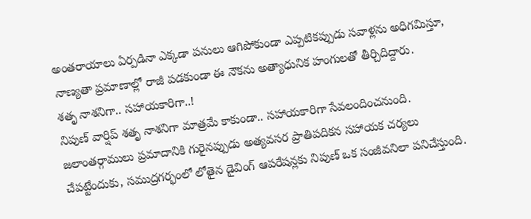అంతరాయాలు ఏర్పడినా ఎక్కడా పనులు ఆగిపోకుండా ఎప్పటికప్పుడు సవాళ్లను అధిగవిుస్తూ, నాణ్యతా ప్రమాణాల్లో రాజీ పడకుండా ఈ నౌకను అత్యాధునిక హంగులతో తీర్చిదిద్దారు.
శతృ నాశనిగా.. సహాయకారిగా..!
నిపుణ్ వార్షిప్ శతృ నాశనిగా మాత్రమే కాకుండా.. సహాయకారిగా సేవలందించనుంది. జలాంతర్గాములు ప్రమాదానికి గురైనప్పుడు అత్యవసర ప్రాతిపదికన సహాయక చర్యలు చేపట్టేందుకు, సముద్రగర్భంలో లోతైన డైవింగ్ ఆపరేషన్లకు నిపుణ్ ఒక సంజీవనిలా పనిచేస్తుంది.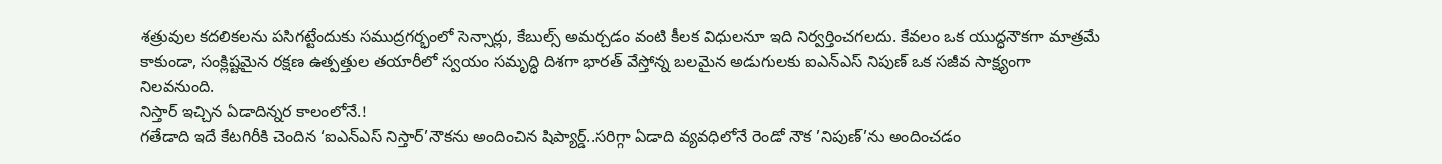శత్రువుల కదలికలను పసిగట్టేందుకు సముద్రగర్భంలో సెన్సార్లు, కేబుల్స్ అమర్చడం వంటి కీలక విధులనూ ఇది నిర్వర్తించగలదు. కేవలం ఒక యుద్ధనౌకగా మాత్రమే కాకుండా, సంక్లిష్టమైన రక్షణ ఉత్పత్తుల తయారీలో స్వయం సమృద్ధి దిశగా భారత్ వేస్తోన్న బలమైన అడుగులకు ఐఎన్ఎస్ నిపుణ్ ఒక సజీవ సాక్ష్యంగా నిలవనుంది.
నిస్తార్ ఇచ్చిన ఏడాదిన్నర కాలంలోనే.!
గతేడాది ఇదే కేటగిరీకి చెందిన ‘ఐఎన్ఎస్ నిస్తార్’నౌకను అందించిన షిప్యార్డ్..సరిగ్గా ఏడాది వ్యవధిలోనే రెండో నౌక ’నిపుణ్’ను అందించడం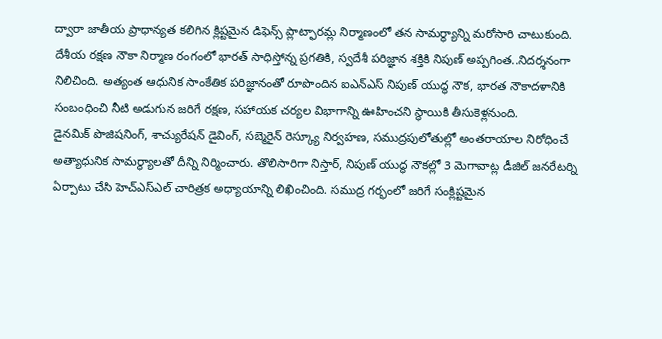ద్వారా జాతీయ ప్రాధాన్యత కలిగిన క్లిష్టమైన డిఫెన్స్ ప్లాట్ఫారమ్ల నిర్మాణంలో తన సామర్థ్యాన్ని మరోసారి చాటుకుంది. దేశీయ రక్షణ నౌకా నిర్మాణ రంగంలో భారత్ సాధిస్తోన్న ప్రగతికి, స్వదేశీ పరిజ్ఞాన శక్తికి నిపుణ్ అప్పగింత..నిదర్శనంగా నిలిచింది. అత్యంత ఆధునిక సాంకేతిక పరిజ్ఞానంతో రూపొందిన ఐఎన్ఎస్ నిపుణ్ యుద్ధ నౌక, భారత నౌకాదళానికి సంబంధించి నీటి అడుగున జరిగే రక్షణ, సహాయక చర్యల విభాగాన్ని ఊహించని స్థాయికి తీసుకెళ్లనుంది.
డైనమిక్ పొజిషనింగ్, శాచ్యురేషన్ డైవింగ్, సబ్మెరైన్ రెస్క్యూ నిర్వహణ, సముద్రపులోతుల్లో అంతరాయాల నిరోధించే అత్యాధునిక సామర్థ్యాలతో దీన్ని నిర్మించారు. తొలిసారిగా నిస్తార్, నిపుణ్ యుద్ధ నౌకల్లో 3 మెగావాట్ల డీజిల్ జనరేటర్ని ఏర్పాటు చేసి హెచ్ఎస్ఎల్ చారిత్రక అధ్యాయాన్ని లిఖించింది. సముద్ర గర్భంలో జరిగే సంక్లిష్టమైన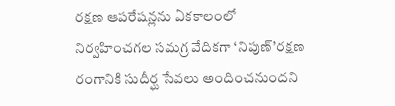రక్షణ ఆపరేషన్లను ఏకకాలంలో నిర్వహించగల సమగ్ర వేదికగా ‘నిపుణ్’రక్షణ రంగానికి సుదీర్ఘ సేవలు అందించనుందని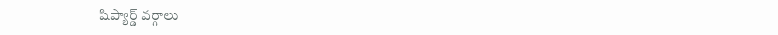షిప్యార్డ్ వర్గాలు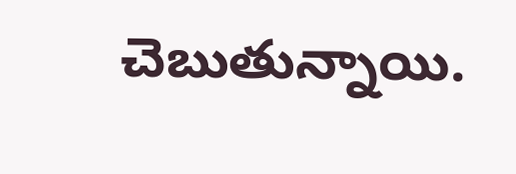చెబుతున్నాయి.